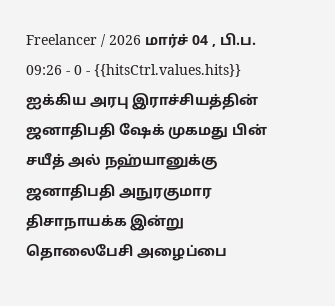Freelancer / 2026 மார்ச் 04 , பி.ப. 09:26 - 0 - {{hitsCtrl.values.hits}}
ஐக்கிய அரபு இராச்சியத்தின் ஜனாதிபதி ஷேக் முகமது பின் சயீத் அல் நஹ்யானுக்கு ஜனாதிபதி அநுரகுமார திசாநாயக்க இன்று தொலைபேசி அழைப்பை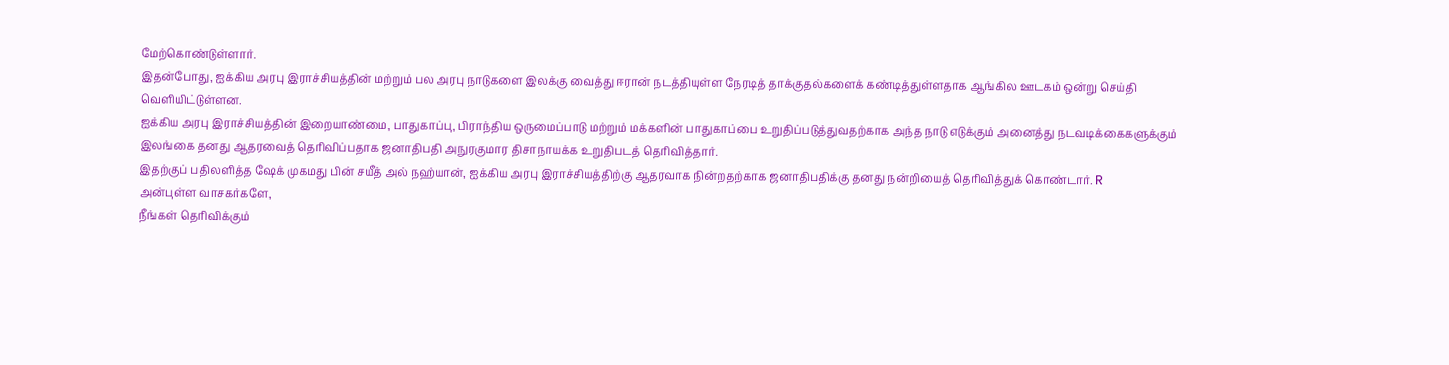மேற்கொண்டுள்ளார்.
இதன்போது, ஐக்கிய அரபு இராச்சியத்தின் மற்றும் பல அரபு நாடுகளை இலக்கு வைத்து ஈரான் நடத்தியுள்ள நேரடித் தாக்குதல்களைக் கண்டித்துள்ளதாக ஆங்கில ஊடகம் ஒன்று செய்தி வெளியிட்டுள்ளன.
ஐக்கிய அரபு இராச்சியத்தின் இறையாண்மை, பாதுகாப்பு, பிராந்திய ஒருமைப்பாடு மற்றும் மக்களின் பாதுகாப்பை உறுதிப்படுத்துவதற்காக அந்த நாடு எடுக்கும் அனைத்து நடவடிக்கைகளுக்கும் இலங்கை தனது ஆதரவைத் தெரிவிப்பதாக ஜனாதிபதி அநுரகுமார திசாநாயக்க உறுதிபடத் தெரிவித்தார்.
இதற்குப் பதிலளித்த ஷேக் முகமது பின் சயீத் அல் நஹ்யான், ஐக்கிய அரபு இராச்சியத்திற்கு ஆதரவாக நின்றதற்காக ஜனாதிபதிக்கு தனது நன்றியைத் தெரிவித்துக் கொண்டார். R
அன்புள்ள வாசகர்களே,
நீங்கள் தெரிவிக்கும்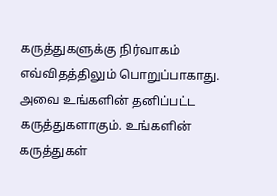கருத்துகளுக்கு நிர்வாகம் எவ்விதத்திலும் பொறுப்பாகாது. அவை உங்களின் தனிப்பட்ட கருத்துகளாகும். உங்களின் கருத்துகள்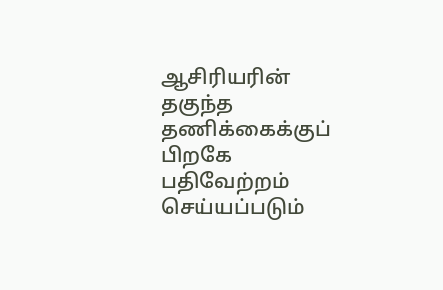ஆசிரியரின் தகுந்த தணிக்கைக்குப் பிறகே பதிவேற்றம் செய்யப்படும்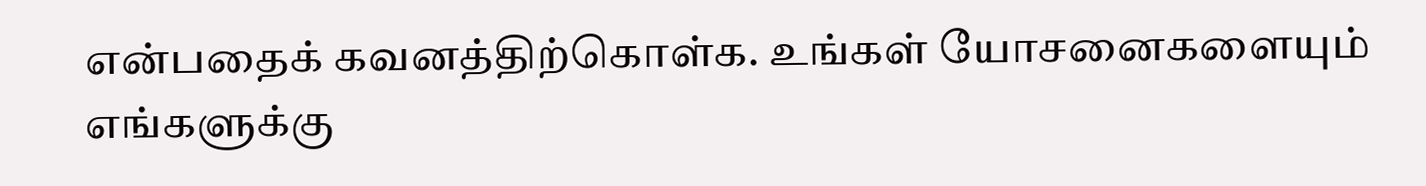என்பதைக் கவனத்திற்கொள்க. உங்கள் யோசனைகளையும் எங்களுக்கு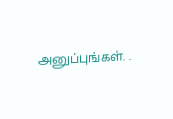அனுப்புங்கள். .